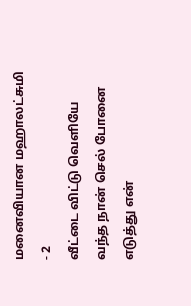மனைவியான மஹாலட்சுமி - 2
வீட்டை விட்டு வெளியே வந்த நான் செல் போனை எடுத்து என்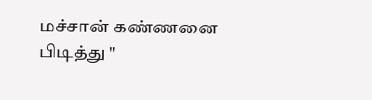மச்சான் கண்ணனை பிடித்து "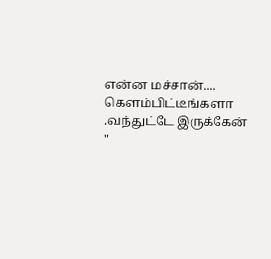என்ன மச்சான்.... கெளம்பிட்டீங்களா .வந்துட்டே இருக்கேன் "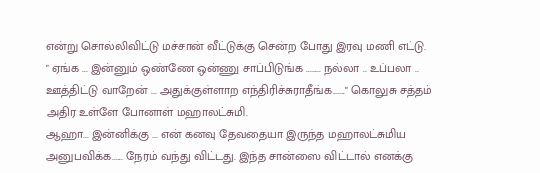என்று சொல்லிவிட்டு மச்சான் வீட்டுக்கு சென்ற போது இரவு மணி எட்டு.
" ஏங்க ... இன்னும் ஒண்ணே ஒன்ணு சாப்பிடுங்க ........ நல்லா .. உப்பலா .. ஊத்திட்டு வாறேன் ... அதுக்குள்ளாற எந்திரிச்சுராதீங்க......." கொலுசு சத்தம் அதிர உள்ளே போனாள் மஹாலட்சுமி.
ஆஹா... இன்னிக்கு ... என் கனவு தேவதையா இருந்த மஹாலட்சுமிய அனுபவிக்க...... நேரம் வந்து விட்டது. இந்த சான்ஸை விட்டால் எனக்கு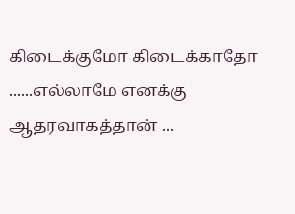கிடைக்குமோ கிடைக்காதோ ......எல்லாமே எனக்கு ஆதரவாகத்தான் ...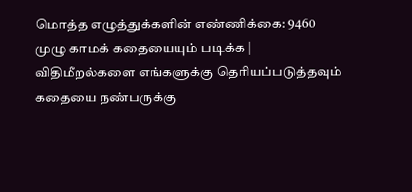மொத்த எழுத்துக்களின் எண்ணிக்கை: 9460
முழு காமக் கதையையும் படிக்க |
விதிமீறல்களை எங்களுக்கு தெரியப்படுத்தவும்
கதையை நண்பருக்கு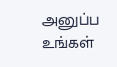அனுப்ப
உங்கள்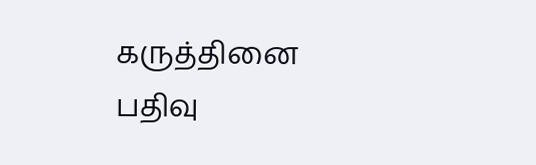கருத்தினை பதிவு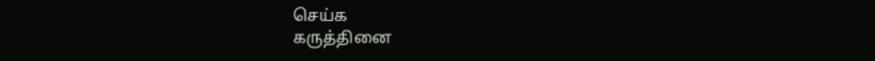செய்க
கருத்தினை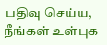பதிவு செய்ய, நீங்கள் உள்புக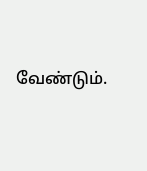வேண்டும்.